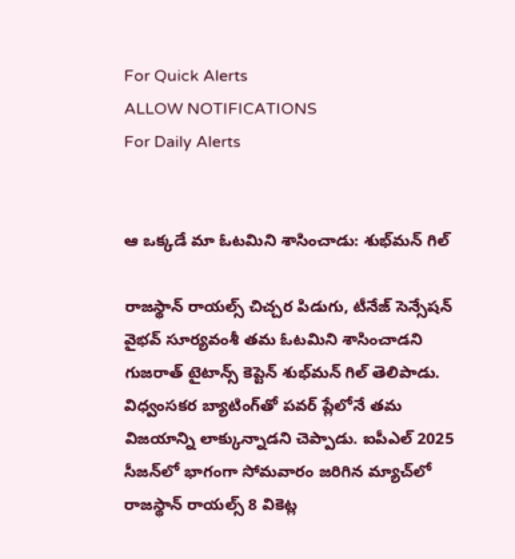For Quick Alerts
ALLOW NOTIFICATIONS
For Daily Alerts


ఆ ఒక్కడే మా ఓటమిని శాసించాడు: శుభ్‌మన్ గిల్

రాజస్థాన్ రాయల్స్ చిచ్చర పిడుగు, టీనేజ్ సెన్సేషన్ వైభవ్ సూర్యవంశీ తమ ఓటమిని శాసించాడని గుజరాత్ టైటాన్స్ కెప్టెన్ శుభ్‌మన్ గిల్ తెలిపాడు. విధ్వంసకర బ్యాటింగ్‌తో పవర్ ప్లేలోనే తమ విజయాన్ని లాక్కున్నాడని చెప్పాడు. ఐపీఎల్ 2025 సీజన్‌లో భాగంగా సోమవారం జరిగిన మ్యాచ్‌లో రాజస్థాన్ రాయల్స్ 8 వికెట్ల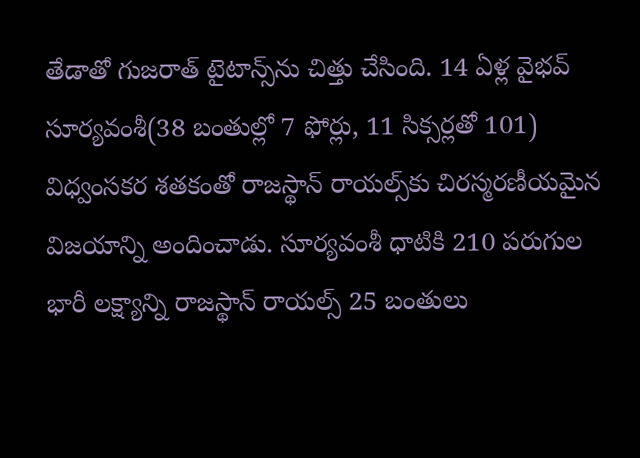తేడాతో గుజరాత్ టైటాన్స్‌ను చిత్తు చేసింది. 14 ఏళ్ల వైభవ్ సూర్యవంశీ(38 బంతుల్లో 7 ఫోర్లు, 11 సిక్సర్లతో 101) విధ్వంసకర శతకంతో రాజస్థాన్ రాయల్స్‌కు చిరస్మరణీయమైన విజయాన్ని అందించాడు. సూర్యవంశీ ధాటికి 210 పరుగుల భారీ లక్ష్యాన్ని రాజస్థాన్ రాయల్స్ 25 బంతులు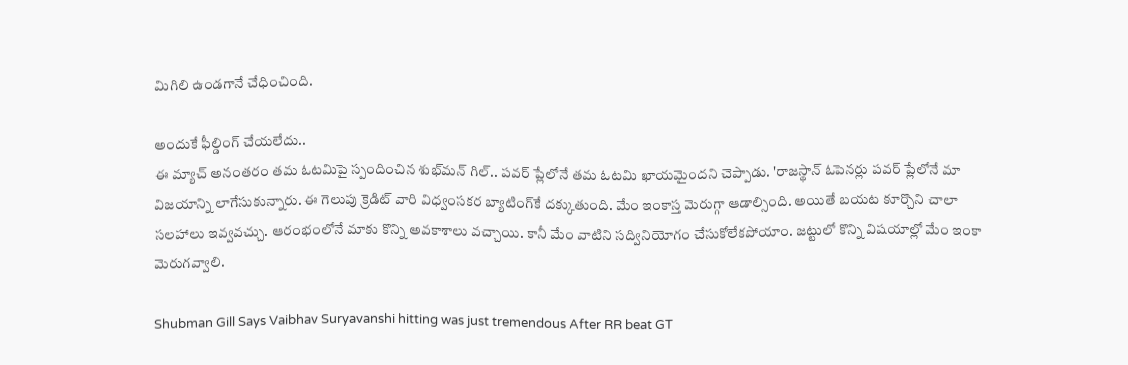మిగిలి ఉండగానే చేధించింది.

అందుకే ఫీల్డింగ్ చేయలేదు..
ఈ మ్యాచ్ అనంతరం తమ ఓటమిపై స్పందించిన శుభ్‌మన్ గిల్.. పవర్ ప్లేలోనే తమ ఓటమి ఖాయమైందని చెప్పాడు. 'రాజస్థాన్ ఓపెనర్లు పవర్ ప్లేలోనే మా విజయాన్ని లాగేసుకున్నారు. ఈ గెలుపు క్రెడిట్ వారి విధ్వంసకర బ్యాటింగ్‌కే దక్కుతుంది. మేం ఇంకాస్త మెరుగ్గా ఆడాల్సింది. అయితే బయట కూర్చొని చాలా సలహాలు ఇవ్వవచ్చు. ఆరంభంలోనే మాకు కొన్ని అవకాశాలు వచ్చాయి. కానీ మేం వాటిని సద్వినియోగం చేసుకోలేకపోయాం. జట్టులో కొన్ని విషయాల్లో మేం ఇంకా మెరుగవ్వాలి.

Shubman Gill Says Vaibhav Suryavanshi hitting was just tremendous After RR beat GT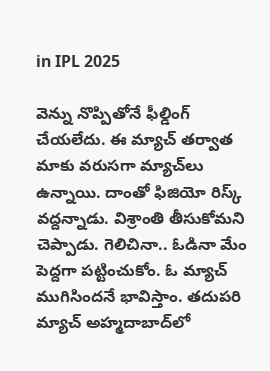in IPL 2025

వెన్ను నొప్పితోనే ఫీల్డింగ్ చేయలేదు. ఈ మ్యాచ్ తర్వాత మాకు వరుసగా మ్యాచ్‌లు ఉన్నాయి. దాంతో ఫిజియో రిస్క్ వద్దన్నాడు. విశ్రాంతి తీసుకోమని చెప్పాడు. గెలిచినా.. ఓడినా మేం పెద్దగా పట్టించుకోం. ఓ మ్యాచ్ ముగిసిందనే భావిస్తాం. తదుపరి మ్యాచ్‌ అహ్మదాబాద్‌లో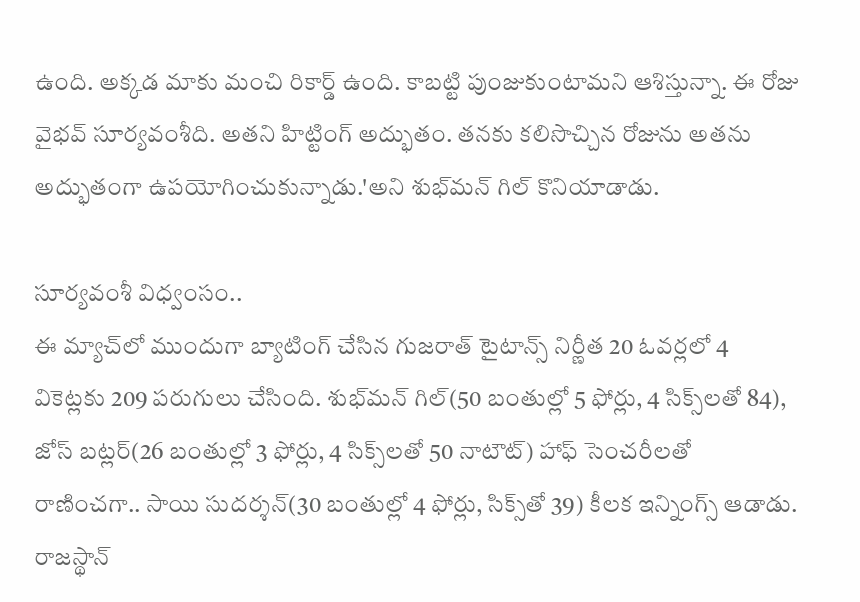ఉంది. అక్కడ మాకు మంచి రికార్డ్ ఉంది. కాబట్టి పుంజుకుంటామని ఆశిస్తున్నా. ఈ రోజు వైభవ్ సూర్యవంశీది. అతని హిట్టింగ్ అద్భుతం. తనకు కలిసొచ్చిన రోజును అతను అద్భుతంగా ఉపయోగించుకున్నాడు.'అని శుభ్‌మన్ గిల్ కొనియాడాడు.

సూర్యవంశీ విధ్వంసం..
ఈ మ్యాచ్‌లో ముందుగా బ్యాటింగ్ చేసిన గుజరాత్ టైటాన్స్ నిర్ణీత 20 ఓవర్లలో 4 వికెట్లకు 209 పరుగులు చేసింది. శుభ్‌మన్ గిల్(50 బంతుల్లో 5 ఫోర్లు, 4 సిక్స్‌లతో 84), జోస్ బట్లర్(26 బంతుల్లో 3 ఫోర్లు, 4 సిక్స్‌లతో 50 నాటౌట్) హాఫ్ సెంచరీలతో రాణించగా.. సాయి సుదర్శన్(30 బంతుల్లో 4 ఫోర్లు, సిక్స్‌తో 39) కీలక ఇన్నింగ్స్ ఆడాడు. రాజస్థాన్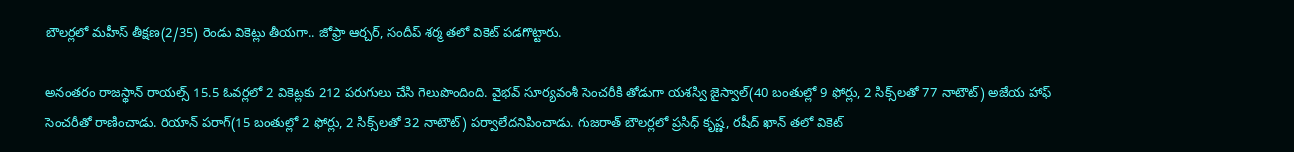బౌలర్లలో మహీస్ తీక్షణ(2/35) రెండు వికెట్లు తీయగా.. జోఫ్రా ఆర్చర్, సందీప్ శర్మ తలో వికెట్ పడగొట్టారు.

అనంతరం రాజస్థాన్ రాయల్స్ 15.5 ఓవర్లలో 2 వికెట్లకు 212 పరుగులు చేసి గెలుపొందింది. వైభవ్ సూర్యవంశీ సెంచరీకి తోడుగా యశస్వి జైస్వాల్(40 బంతుల్లో 9 ఫోర్లు, 2 సిక్స్‌లతో 77 నాటౌట్) అజేయ హాఫ్ సెంచరీతో రాణించాడు. రియాన్ పరాగ్(15 బంతుల్లో 2 ఫోర్లు, 2 సిక్స్‌లతో 32 నాటౌట్) పర్వాలేదనిపించాడు. గుజరాత్ బౌలర్లలో ప్రసిధ్ కృష్ణ, రషీద్ ఖాన్ తలో వికెట్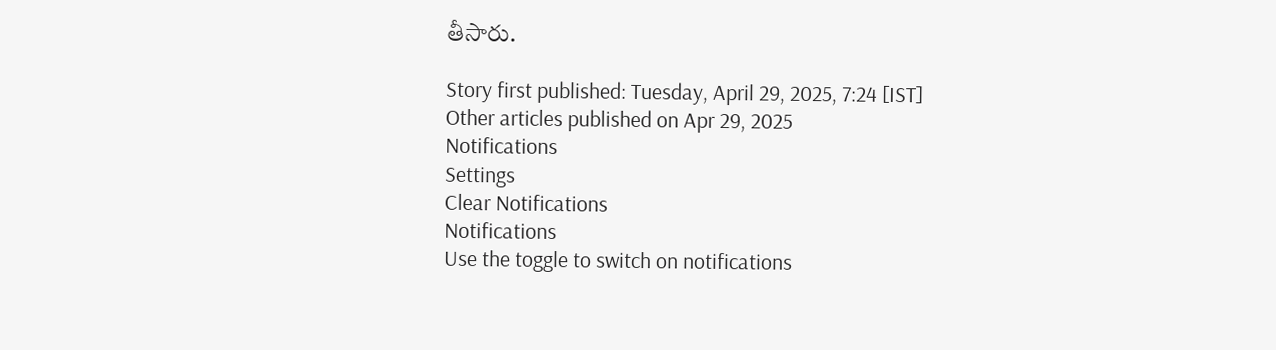తీసారు.

Story first published: Tuesday, April 29, 2025, 7:24 [IST]
Other articles published on Apr 29, 2025
Notifications
Settings
Clear Notifications
Notifications
Use the toggle to switch on notifications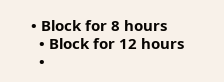• Block for 8 hours
  • Block for 12 hours
  •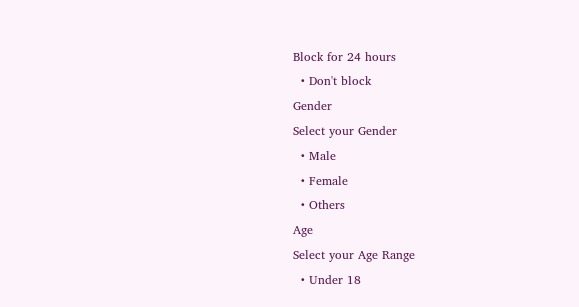Block for 24 hours
  • Don't block
Gender
Select your Gender
  • Male
  • Female
  • Others
Age
Select your Age Range
  • Under 18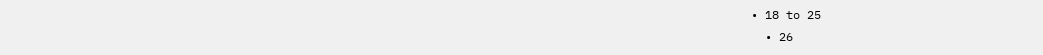• 18 to 25
  • 26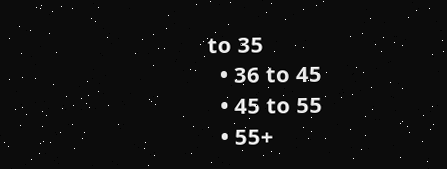to 35
  • 36 to 45
  • 45 to 55
  • 55+